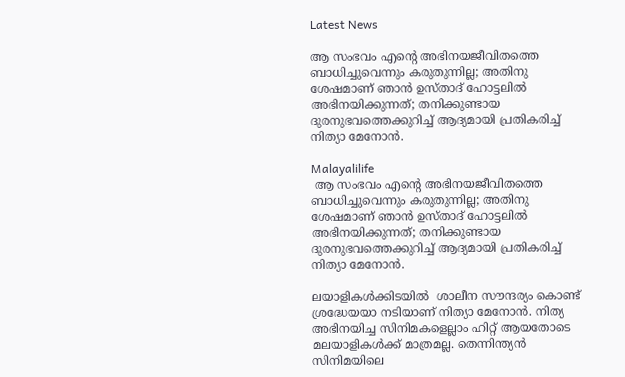Latest News

ആ സംഭവം എന്റെ അഭിനയജീവിതത്തെ ബാധിച്ചുവെന്നും കരുതുന്നില്ല; അതിനു ശേഷമാണ് ഞാന്‍ ഉസ്താദ് ഹോട്ടലില്‍ അഭിനയിക്കുന്നത്; തനിക്കുണ്ടായ ദുരനുഭവത്തെക്കുറിച്ച് ആദ്യമായി പ്രതികരിച്ച് നിത്യാ മേനോന്‍.

Malayalilife
 ആ സംഭവം എന്റെ അഭിനയജീവിതത്തെ ബാധിച്ചുവെന്നും കരുതുന്നില്ല; അതിനു ശേഷമാണ് ഞാന്‍ ഉസ്താദ് ഹോട്ടലില്‍ അഭിനയിക്കുന്നത്; തനിക്കുണ്ടായ ദുരനുഭവത്തെക്കുറിച്ച് ആദ്യമായി പ്രതികരിച്ച് നിത്യാ മേനോന്‍.

ലയാളികള്‍ക്കിടയില്‍  ശാലീന സൗന്ദര്യം കൊണ്ട് ശ്രദ്ധേയയാ നടിയാണ് നിത്യാ മേനോന്‍. നിത്യ അഭിനയിച്ച സിനിമകളെല്ലാം ഹിറ്റ് ആയതോടെ മലയാളികള്‍ക്ക് മാത്രമല്ല. തെന്നിന്ത്യന്‍ സിനിമയിലെ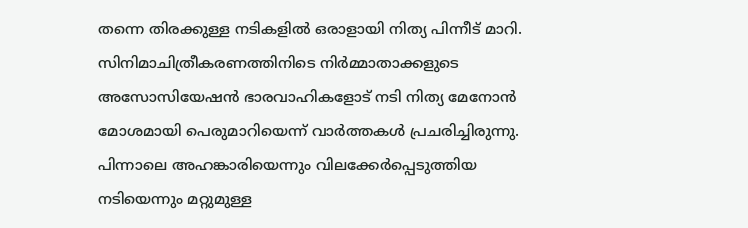തന്നെ തിരക്കുള്ള നടികളില്‍ ഒരാളായി നിത്യ പിന്നീട് മാറി. സിനിമാചിത്രീകരണത്തിനിടെ നിര്‍മ്മാതാക്കളുടെ അസോസിയേഷന്‍ ഭാരവാഹികളോട് നടി നിത്യ മേനോന്‍ മോശമായി പെരുമാറിയെന്ന് വാര്‍ത്തകള്‍ പ്രചരിച്ചിരുന്നു. പിന്നാലെ അഹങ്കാരിയെന്നും വിലക്കേര്‍പ്പെടുത്തിയ നടിയെന്നും മറ്റുമുള്ള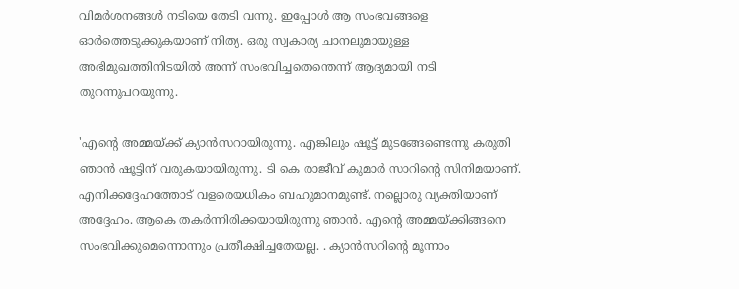വിമര്‍ശനങ്ങള്‍ നടിയെ തേടി വന്നു. ഇപ്പോള്‍ ആ സംഭവങ്ങളെ ഓര്‍ത്തെടുക്കുകയാണ് നിത്യ. ഒരു സ്വകാര്യ ചാനലുമായുള്ള അഭിമുഖത്തിനിടയില്‍ അന്ന് സംഭവിച്ചതെന്തെന്ന് ആദ്യമായി നടി തുറന്നുപറയുന്നു.

'എന്റെ അമ്മയ്ക്ക് ക്യാന്‍സറായിരുന്നു. എങ്കിലും ഷൂട്ട് മുടങ്ങേണ്ടെന്നു കരുതി ഞാന്‍ ഷൂട്ടിന് വരുകയായിരുന്നു. ടി കെ രാജീവ് കുമാര്‍ സാറിന്റെ സിനിമയാണ്. എനിക്കദ്ദേഹത്തോട് വളരെയധികം ബഹുമാനമുണ്ട്. നല്ലൊരു വ്യക്തിയാണ് അദ്ദേഹം. ആകെ തകര്‍ന്നിരിക്കയായിരുന്നു ഞാന്‍. എന്റെ അമ്മയ്ക്കിങ്ങനെ സംഭവിക്കുമെന്നൊന്നും പ്രതീക്ഷിച്ചതേയല്ല. . ക്യാന്‍സറിന്റെ മൂന്നാം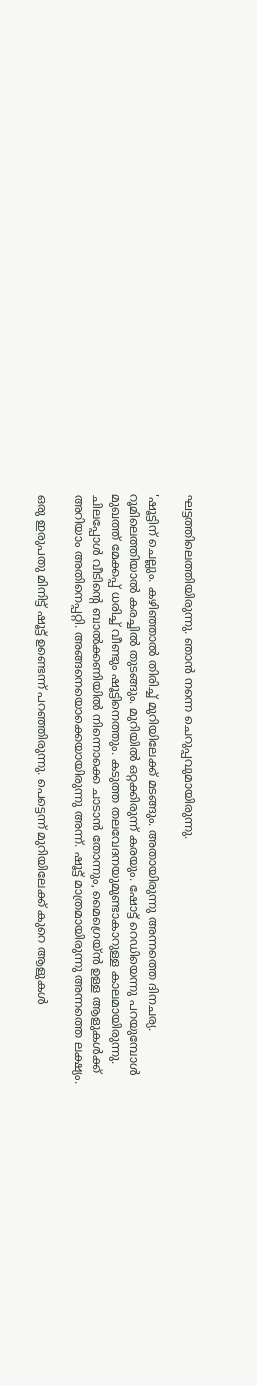ഘട്ടത്തിലെത്തിയിരുന്നു. ഞാന്‍ നന്നെ ചെറുപ്പവുമായിരുന്നു.

'ഷൂട്ടിന് ചെല്ലും. കഴിഞ്ഞാല്‍ തിരിച്ച് മുറിയിലേക്ക് മടങ്ങും. അതായിരുന്നു അന്നത്തെ ദിനചര്യ. റൂമിലെത്തിയാല്‍ കരച്ചില്‍ തുടങ്ങും. മുറിയില്‍ ഒറ്റക്കിരുന്ന് കരയും. ഷോട്ട് റെഡിയെന്നു പറയുമ്പോള്‍ മുഖത്ത് മേക്കപ്പ് ധരിച്ച് വീണ്ടും ഷൂട്ടിനെത്തും. കടുത്ത തലവേദനയുമുണ്ടാകാറുള്ള കാലമായിരുന്നു. ചിലപ്പോള്‍ വീടിന്റെ ബാല്‍ക്കണിയില്‍ നിന്നൊക്കെ ചാടാന്‍ തോന്നും, മൈഗ്രെയ്ന്‍ ഉള്ള ആളുകള്‍ക്ക് അറിയാം അതിനെപ്പറ്റി. അങ്ങനെയൊക്കെയായിരുന്നു അന്ന്. ഷൂട്ട് മാത്രമായിരുന്നു അന്നത്തെ ലക്ഷ്യം.

ഒരു ഇരുപതു മിനിട്ട് ഷൂട്ട് ഉണ്ടെന്ന് പറഞ്ഞിരുന്നു. പെട്ടെന്ന് മുറിയിലേക്ക് കുറെ ആളുകള്‍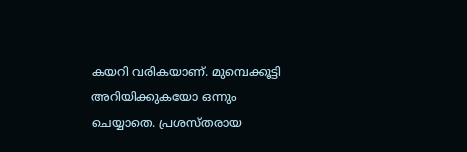കയറി വരികയാണ്. മുമ്പെക്കൂട്ടി അറിയിക്കുകയോ ഒന്നും ചെയ്യാതെ. പ്രശസ്തരായ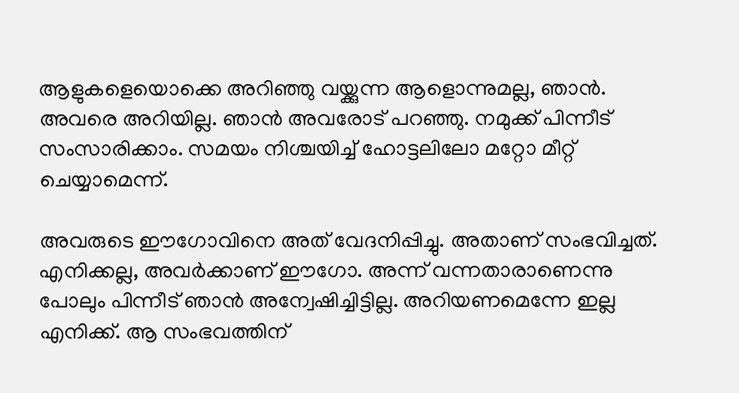ആളുകളെയൊക്കെ അറിഞ്ഞു വയ്ക്കുന്ന ആളൊന്നുമല്ല, ഞാന്‍. അവരെ അറിയില്ല. ഞാന്‍ അവരോട് പറഞ്ഞു. നമുക്ക് പിന്നീട് സംസാരിക്കാം. സമയം നിശ്ചയിച്ച് ഹോട്ടലിലോ മറ്റോ മീറ്റ് ചെയ്യാമെന്ന്.

അവരുടെ ഈഗോവിനെ അത് വേദനിപ്പിച്ചു. അതാണ് സംഭവിച്ചത്. എനിക്കല്ല, അവര്‍ക്കാണ് ഈഗോ. അന്ന് വന്നതാരാണെന്നു പോലും പിന്നീട് ഞാന്‍ അന്വേഷിച്ചിട്ടില്ല. അറിയണമെന്നേ ഇല്ല എനിക്ക്. ആ സംഭവത്തിന്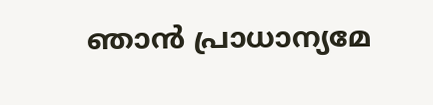ഞാന്‍ പ്രാധാന്യമേ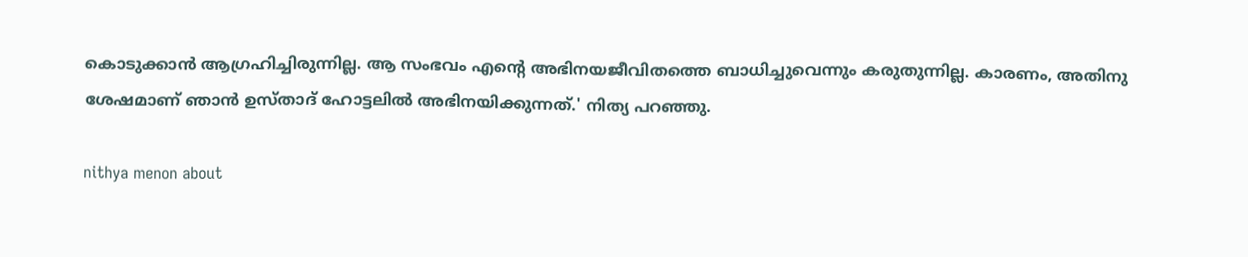കൊടുക്കാന്‍ ആഗ്രഹിച്ചിരുന്നില്ല. ആ സംഭവം എന്റെ അഭിനയജീവിതത്തെ ബാധിച്ചുവെന്നും കരുതുന്നില്ല. കാരണം, അതിനു ശേഷമാണ് ഞാന്‍ ഉസ്താദ് ഹോട്ടലില്‍ അഭിനയിക്കുന്നത്.' നിത്യ പറഞ്ഞു.

nithya menon about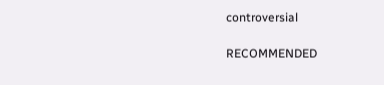controversial

RECOMMENDED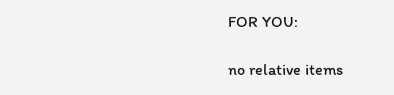FOR YOU:

no relative items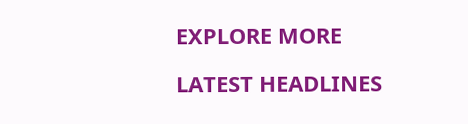EXPLORE MORE

LATEST HEADLINES